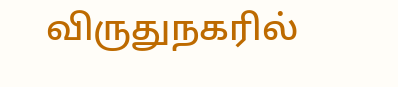விருதுநகரில்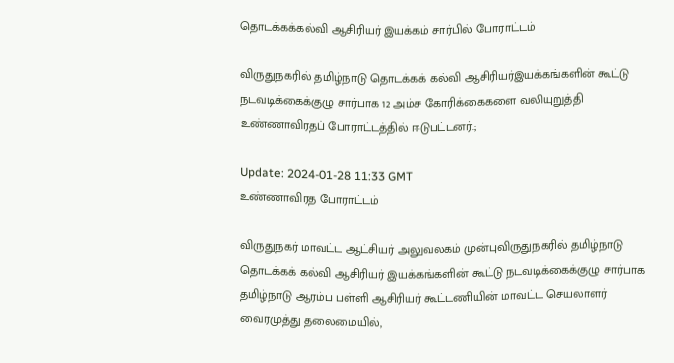தொடக்கக்கல்வி ஆசிரியர் இயக்கம் சார்பில் போராட்டம்

விருதுநகரில் தமிழ்நாடு தொடக்கக் கல்வி ஆசிரியர்இயக்கங்களின் கூட்டு நடவடிக்கைக்குழு சார்பாக 12 அம்ச கோரிக்கைகளை வலியுறுத்தி உண்ணாவிரதப் போராட்டத்தில் ஈடுபட்டனர்.;

Update: 2024-01-28 11:33 GMT
உண்ணாவிரத போராட்டம்

விருதுநகர் மாவட்ட ஆட்சியர் அலுவலகம் முன்புவிருதுநகரில் தமிழ்நாடு தொடக்கக் கல்வி ஆசிரியர் இயக்கங்களின் கூட்டு நடவடிக்கைக்குழு சார்பாக தமிழ்நாடு ஆரம்ப பள்ளி ஆசிரியர் கூட்டணியின் மாவட்ட செயலாளர் வைரமுத்து தலைமையில்,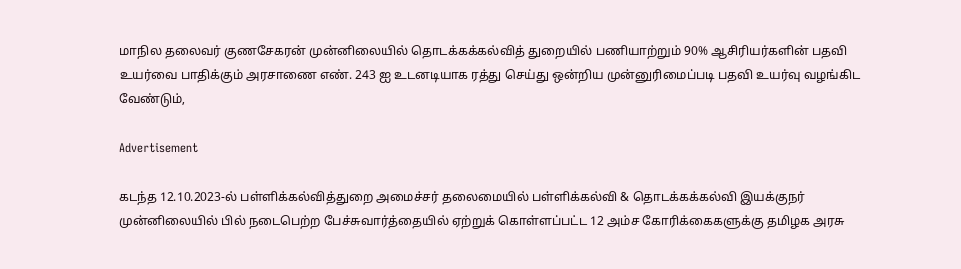மாநில தலைவர் குணசேகரன் முன்னிலையில் தொடக்கக்கல்வித் துறையில் பணியாற்றும் 90% ஆசிரியர்களின் பதவி உயர்வை பாதிக்கும் அரசாணை எண். 243 ஐ உடனடியாக ரத்து செய்து ஒன்றிய முன்னுரிமைப்படி பதவி உயர்வு வழங்கிட வேண்டும்,

Advertisement

கடந்த 12.10.2023-ல் பள்ளிக்கல்வித்துறை அமைச்சர் தலைமையில் பள்ளிக்கல்வி & தொடக்கக்கல்வி இயக்குநர் முன்னிலையில் பில் நடைபெற்ற பேச்சுவார்த்தையில் ஏற்றுக் கொள்ளப்பட்ட 12 அம்ச கோரிக்கைகளுக்கு தமிழக அரசு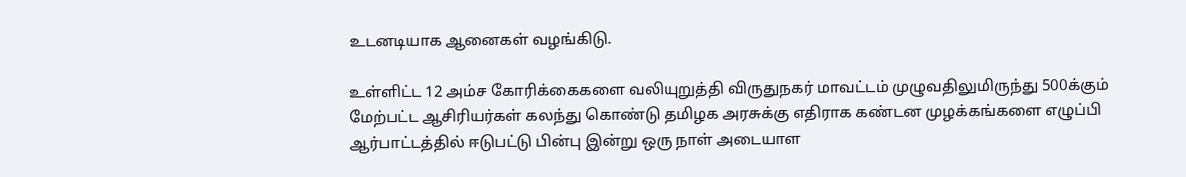உடனடியாக ஆனைகள் வழங்கிடு.

உள்ளிட்ட 12 அம்ச கோரிக்கைகளை வலியுறுத்தி விருதுநகர் மாவட்டம் முழுவதிலுமிருந்து 500க்கும் மேற்பட்ட ஆசிரியர்கள் கலந்து கொண்டு தமிழக அரசுக்கு எதிராக கண்டன முழக்கங்களை எழுப்பி ஆர்பாட்டத்தில் ஈடுபட்டு பின்பு இன்று ஒரு நாள் அடையாள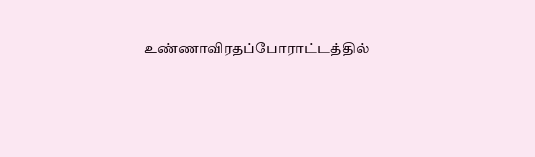உண்ணாவிரதப்போராட்டத்தில்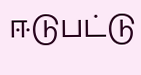ஈடுபட்டு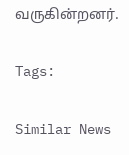வருகின்றனர்.

Tags:

Similar News